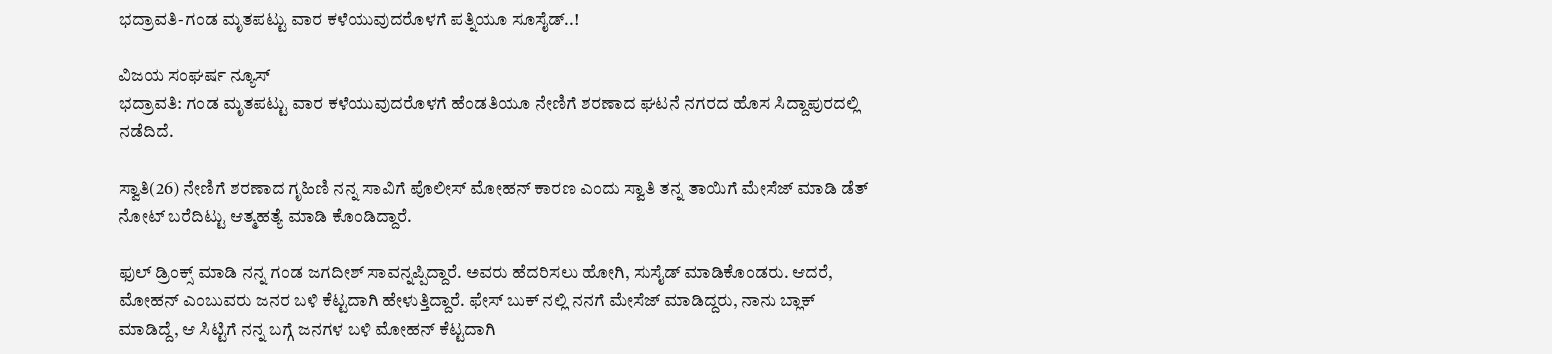ಭದ್ರಾವತಿ-ಗಂಡ ಮೃತಪಟ್ಟು ವಾರ ಕಳೆಯುವುದರೊಳಗೆ ಪತ್ನಿಯೂ ಸೂಸೈಡ್..!

ವಿಜಯ ಸಂಘರ್ಷ ನ್ಯೂಸ್
ಭದ್ರಾವತಿ: ಗಂಡ ಮೃತಪಟ್ಟು ವಾರ ಕಳೆಯುವುದರೊಳಗೆ ಹೆಂಡತಿಯೂ ನೇಣಿಗೆ ಶರಣಾದ ಘಟನೆ ನಗರದ ಹೊಸ ಸಿದ್ದಾಪುರದಲ್ಲಿ ನಡೆದಿದೆ.

ಸ್ವಾತಿ(26) ನೇಣಿಗೆ ಶರಣಾದ ಗೃಹಿಣಿ ನನ್ನ ಸಾವಿಗೆ ಪೊಲೀಸ್ ಮೋಹನ್ ಕಾರಣ ಎಂದು ಸ್ವಾತಿ ತನ್ನ ತಾಯಿಗೆ ಮೇಸೆಜ್ ಮಾಡಿ ಡೆತ್ ನೋಟ್ ಬರೆದಿಟ್ಟು ಆತ್ಮಹತ್ಯೆ ಮಾಡಿ ಕೊಂಡಿದ್ದಾರೆ.

ಫುಲ್ ಡ್ರಿಂಕ್ಸ್ ಮಾಡಿ ನನ್ನ ಗಂಡ ಜಗದೀಶ್ ಸಾವನ್ನಪ್ಪಿದ್ದಾರೆ. ಅವರು ಹೆದರಿಸಲು ಹೋಗಿ, ಸುಸೈಡ್ ಮಾಡಿಕೊಂಡರು. ಆದರೆ, ಮೋಹನ್ ಎಂಬುವರು ಜನರ ಬಳಿ ಕೆಟ್ಟದಾಗಿ ಹೇಳುತ್ತಿದ್ದಾರೆ. ಫೇಸ್ ಬುಕ್ ನಲ್ಲಿ ನನಗೆ ಮೇಸೆಜ್ ಮಾಡಿದ್ದರು, ನಾನು ಬ್ಲಾಕ್ ಮಾಡಿದ್ದೆ, ಆ ಸಿಟ್ಟಿಗೆ ನನ್ನ ಬಗ್ಗೆ ಜನಗಳ ಬಳಿ ಮೋಹನ್ ಕೆಟ್ಟದಾಗಿ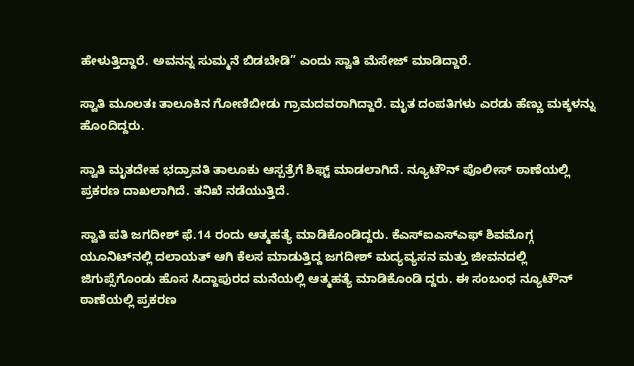ಹೇಳುತ್ತಿದ್ದಾರೆ. ಅವನನ್ನ ಸುಮ್ಮನೆ ಬಿಡಬೇಡಿ” ಎಂದು ಸ್ವಾತಿ ಮೆಸೇಜ್ ಮಾಡಿದ್ದಾರೆ.

ಸ್ವಾತಿ ಮೂಲತಃ ತಾಲೂಕಿನ ಗೋಣಿಬೀಡು ಗ್ರಾಮದವರಾಗಿದ್ದಾರೆ. ಮೃತ ದಂಪತಿಗಳು ಎರಡು ಹೆಣ್ಣು ಮಕ್ಕಳನ್ನು ಹೊಂದಿದ್ದರು.

ಸ್ವಾತಿ ಮೃತದೇಹ ಭದ್ರಾವತಿ ತಾಲೂಕು ಆಸ್ಪತ್ರೆಗೆ ಶಿಫ್ಟ್ ಮಾಡಲಾಗಿದೆ. ನ್ಯೂಟೌನ್ ಪೊಲೀಸ್ ಠಾಣೆಯಲ್ಲಿ ಪ್ರಕರಣ ದಾಖಲಾಗಿದೆ. ತನಿಖೆ ನಡೆಯುತ್ತಿದೆ.

ಸ್ವಾತಿ ಪತಿ ಜಗದೀಶ್ ಫೆ.14 ರಂದು ಆತ್ಮಹತ್ಯೆ ಮಾಡಿಕೊಂಡಿದ್ದರು. ಕೆಎಸ್ಐಎಸ್ಎಫ್ ಶಿವಮೊಗ್ಗ ಯೂನಿಟ್‌ನಲ್ಲಿ ದಲಾಯತ್ ಆಗಿ ಕೆಲಸ ಮಾಡುತ್ತಿದ್ದ ಜಗದೀಶ್ ಮದ್ಯವ್ಯಸನ ಮತ್ತು ಜೀವನದಲ್ಲಿ ಜಿಗುಪ್ಸೆಗೊಂಡು ಹೊಸ ಸಿದ್ದಾಪುರದ ಮನೆಯಲ್ಲಿ ಆತ್ಮಹತ್ಯೆ ಮಾಡಿಕೊಂಡಿ ದ್ದರು. ಈ ಸಂಬಂಧ ನ್ಯೂಟೌನ್ ಠಾಣೆಯಲ್ಲಿ ಪ್ರಕರಣ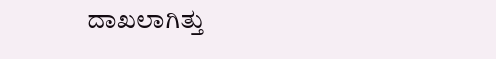ದಾಖಲಾಗಿತ್ತು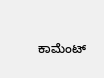ಕಾಮೆಂಟ್‌‌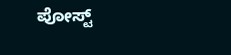ಪೋಸ್ಟ್‌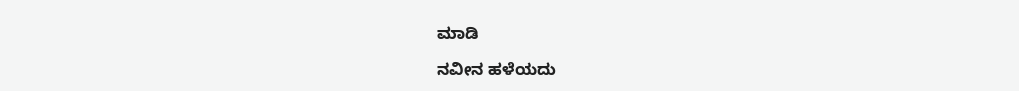ಮಾಡಿ

ನವೀನ ಹಳೆಯದು